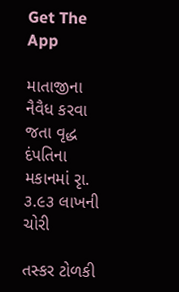Get The App

માતાજીના નૈવૈધ કરવા જતા વૃદ્ધ દંપતિના મકાનમાં રૃા. ૩.૯૩ લાખની ચોરી

તસ્કર ટોળકી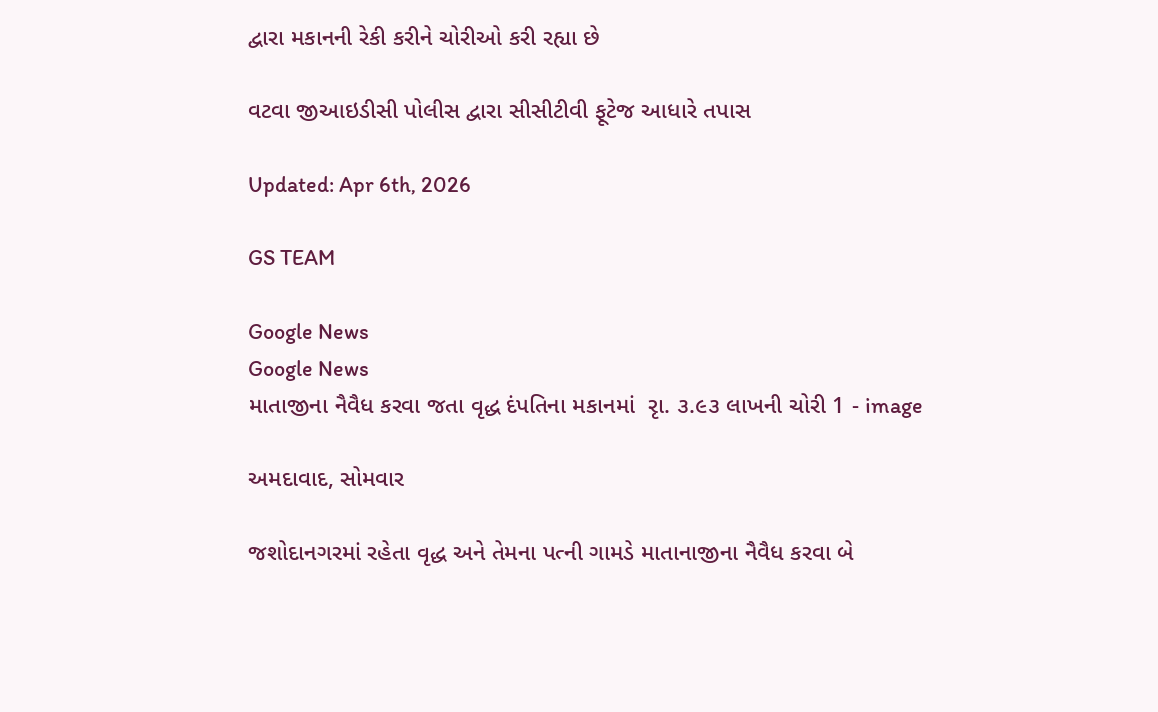દ્વારા મકાનની રેકી કરીને ચોરીઓ કરી રહ્યા છે

વટવા જીઆઇડીસી પોલીસ દ્વારા સીસીટીવી ફૂટેજ આધારે તપાસ

Updated: Apr 6th, 2026

GS TEAM

Google News
Google News
માતાજીના નૈવૈધ કરવા જતા વૃદ્ધ દંપતિના મકાનમાં  રૃા. ૩.૯૩ લાખની ચોરી 1 - image

અમદાવાદ, સોમવાર

જશોદાનગરમાં રહેતા વૃદ્ધ અને તેમના પત્ની ગામડે માતાનાજીના નૈવૈધ કરવા બે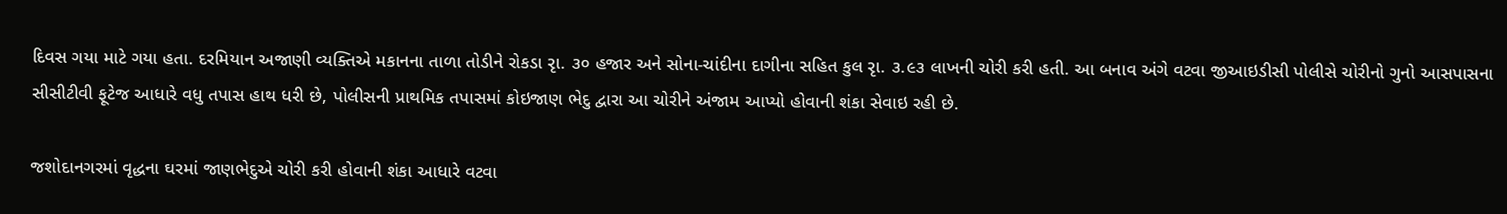દિવસ ગયા માટે ગયા હતા. દરમિયાન અજાણી વ્યક્તિએ મકાનના તાળા તોડીને રોકડા રૃા. ૩૦ હજાર અને સોના-ચાંદીના દાગીના સહિત કુલ રૃા. ૩.૯૩ લાખની ચોરી કરી હતી. આ બનાવ અંગે વટવા જીઆઇડીસી પોલીસે ચોરીનો ગુનો આસપાસના સીસીટીવી ફૂટેજ આધારે વધુ તપાસ હાથ ધરી છે, પોલીસની પ્રાથમિક તપાસમાં કોઇજાણ ભેદુ દ્વારા આ ચોરીને અંજામ આપ્યો હોવાની શંકા સેવાઇ રહી છે.

જશોદાનગરમાં વૃદ્ધના ઘરમાં જાણભેદુએ ચોરી કરી હોવાની શંકા આધારે વટવા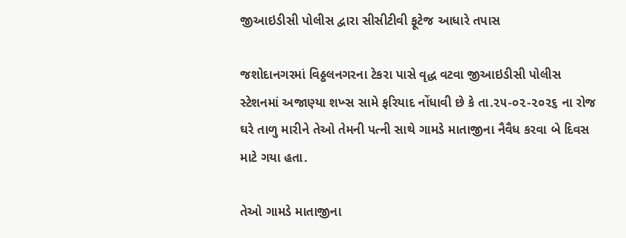જીઆઇડીસી પોલીસ દ્વારા સીસીટીવી ફૂટેજ આધારે તપાસ

જશોદાનગરમાં વિઠ્ઠલનગરના ટેકરા પાસે વૃદ્ધ વટવા જીઆઇડીસી પોલીસ સ્ટેશનમાં અજાણ્યા શખ્સ સામે ફરિયાદ નોંધાવી છે કે તા.૨૫-૦૨-૨૦૨૬ ના રોજ ઘરે તાળુ મારીને તેઓ તેમની પત્ની સાથે ગામડે માતાજીના નૈવૈધ કરવા બે દિવસ માટે ગયા હતા.

તેઓ ગામડે માતાજીના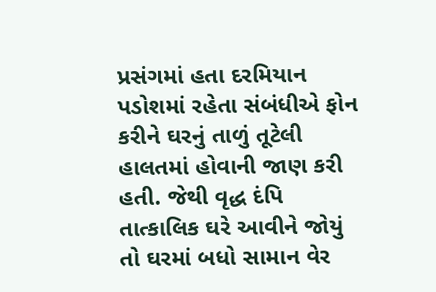પ્રસંગમાં હતા દરમિયાન પડોશમાં રહેતા સંબંધીએ ફોન કરીને ઘરનું તાળું તૂટેલી હાલતમાં હોવાની જાણ કરી હતી. જેથી વૃદ્ધ દંપિ તાત્કાલિક ઘરે આવીને જોયું તો ઘરમાં બધો સામાન વેર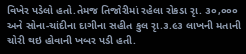વિખેર પડેલો હતો.તેમજ તિજોરીમાં રહેલા રોકડા રૃા. ૩૦,૦૦૦ અને સોના-ચાંદીના દાગીના સહીત કુલ રૃા.૩.૯૩ લાખની મતાની ચોરી થઇ હોવાની ખબર પડી હતી.